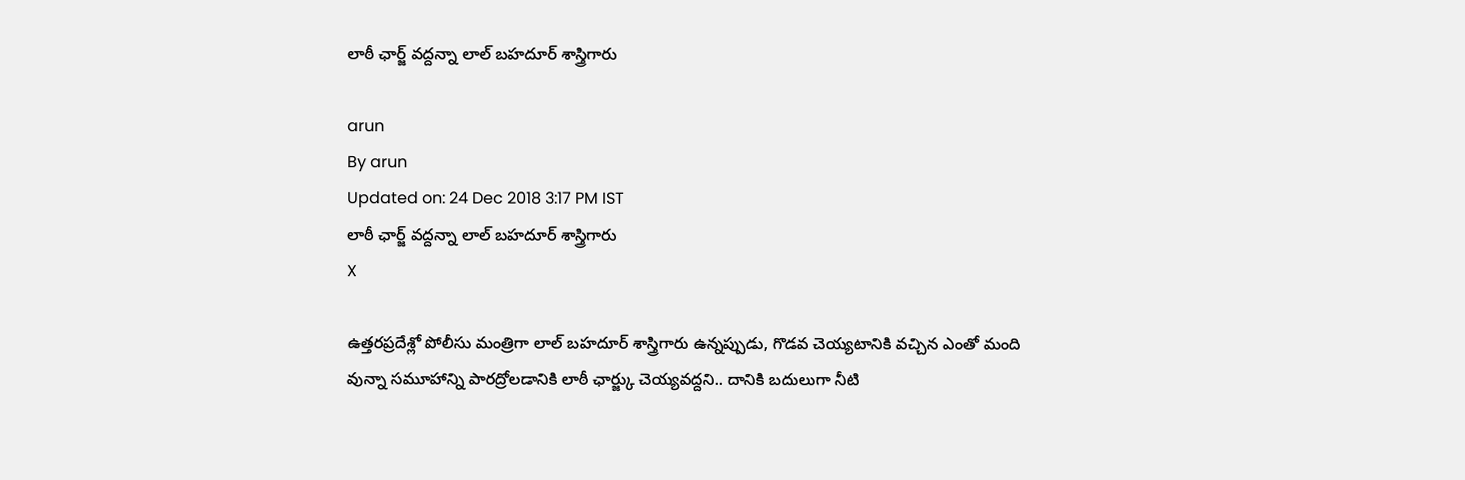లాఠీ ఛార్జ్ వద్దన్నా లాల్ బహదూర్ శాస్త్రిగారు

arun
By arun
Updated on: 24 Dec 2018 3:17 PM IST
లాఠీ ఛార్జ్ వద్దన్నా లాల్ బహదూర్ శాస్త్రిగారు
X

ఉత్తరప్రదేశ్లో పోలీసు మంత్రిగా లాల్ బహదూర్ శాస్త్రిగారు ఉన్నప్పుడు, గొడవ చెయ్యటానికి వచ్చిన ఎంతో మంది వున్నా సమూహాన్ని పారద్రోలడానికి లాఠీ ఛార్జ్కు చెయ్యవద్దని.. దానికి బదులుగా నీటి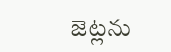జెట్లను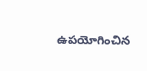ఉపయోగించిన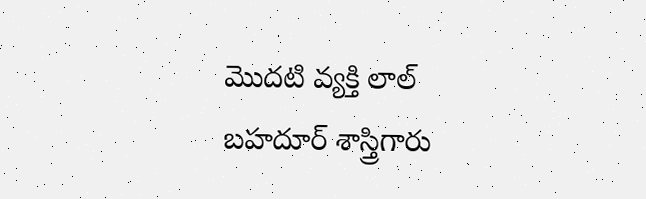మొదటి వ్యక్తి లాల్ బహదూర్ శాస్త్రిగారు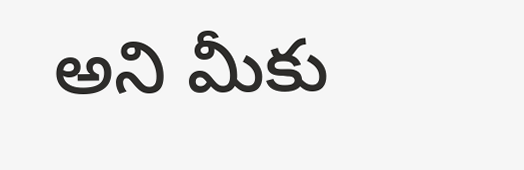అని మీకు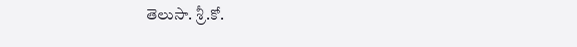తెలుసా. శ్రీ.కో.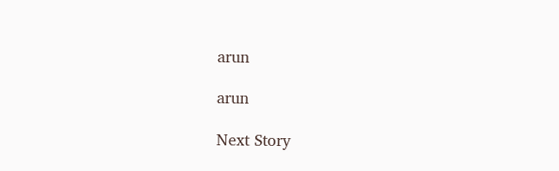arun

arun

Next Story